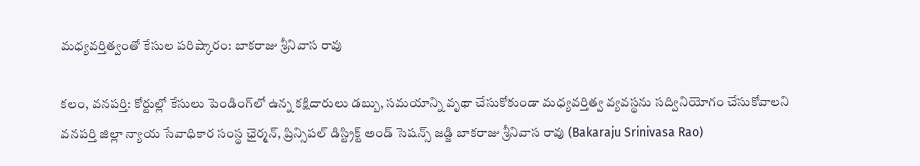మధ్యవర్తిత్వంతో కేసుల పరిష్కారం: బాకరాజు శ్రీనివాస రావు

కలం, వనపర్తి: కోర్టుల్లో కేసులు పెండింగ్‌లో ఉన్న కక్షిదారులు డబ్బు, సమయాన్ని వృథా చేసుకోకుండా మధ్యవర్తిత్వ వ్యవస్థను సద్వినియోగం చేసుకోవాలని వనపర్తి జిల్లా న్యాయ సేవాధికార సంస్థ ఛైర్మన్‌, ప్రిన్సిపల్‌ డిస్ట్రిక్ట్‌ అండ్‌ సెషన్స్‌ జడ్జి బాకరాజు శ్రీనివాస రావు (Bakaraju Srinivasa Rao)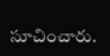సూచించారు.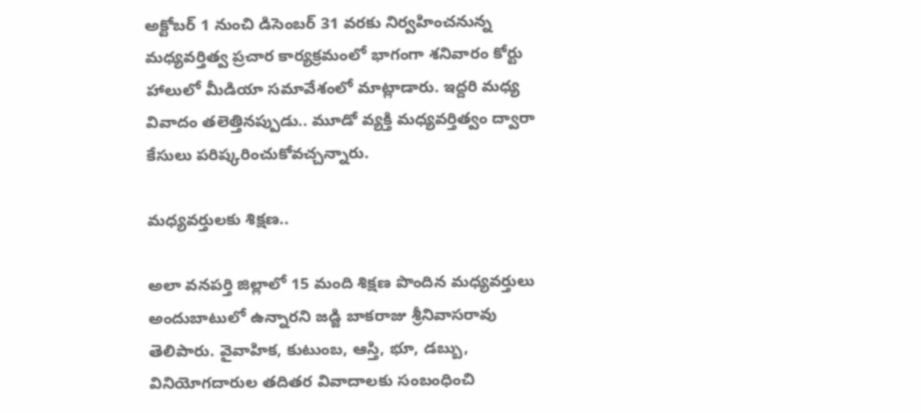అక్టోబర్‌ 1 నుంచి డిసెంబర్‌ 31 వరకు నిర్వహించనున్న మధ్యవర్తిత్వ ప్రచార కార్యక్రమంలో భాగంగా శనివారం కోర్టు హాలులో మీడియా సమావేశంలో మాట్లాడారు. ఇద్దరి మధ్య వివాదం తలెత్తినప్పుడు.. మూడో వ్యక్తి మధ్యవర్తిత్వం ద్వారా కేసులు పరిష్కరించుకోవచ్చన్నారు.

మధ్యవర్తులకు శిక్షణ..

అలా వనపర్తి జిల్లాలో 15 మంది శిక్షణ పొందిన మధ్యవర్తులు అందుబాటులో ఉన్నారని జడ్జి బాకరాజు శ్రీనివాసరావు తెలిపారు. వైవాహిక, కుటుంబ, ఆస్తి, భూ, డబ్బు, వినియోగదారుల తదితర వివాదాలకు సంబంధించి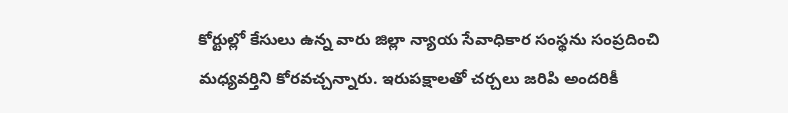కోర్టుల్లో కేసులు ఉన్న వారు జిల్లా న్యాయ సేవాధికార సంస్థను సంప్రదించి మధ్యవర్తిని కోరవచ్చన్నారు. ఇరుపక్షాలతో చర్చలు జరిపి అందరికీ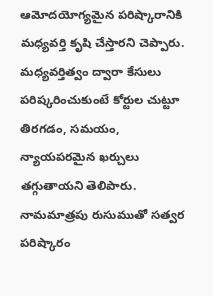ఆమోదయోగ్యమైన పరిష్కారానికి మధ్యవర్తి కృషి చేస్తారని చెప్పారు. మధ్యవర్తిత్వం ద్వారా కేసులు పరిష్కరించుకుంటే కోర్టుల చుట్టూ తిరగడం, సమయం, న్యాయపరమైన ఖర్చులు తగ్గుతాయని తెలిపారు. నామమాత్రపు రుసుముతో సత్వర పరిష్కారం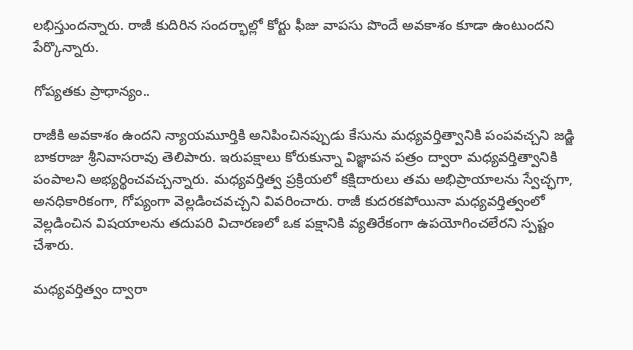లభిస్తుందన్నారు. రాజీ కుదిరిన సందర్భాల్లో కోర్టు ఫీజు వాపసు పొందే అవకాశం కూడా ఉంటుందని పేర్కొన్నారు.

గోప్యతకు ప్రాధాన్యం..

రాజీకి అవకాశం ఉందని న్యాయమూర్తికి అనిపించినప్పుడు కేసును మధ్యవర్తిత్వానికి పంపవచ్చని జడ్జి బాకరాజు శ్రీనివాసరావు తెలిపారు. ఇరుపక్షాలు కోరుకున్నా విజ్ఞాపన పత్రం ద్వారా మధ్యవర్తిత్వానికి పంపాలని అభ్యర్థించవచ్చన్నారు. మధ్యవర్తిత్వ ప్రక్రియలో కక్షిదారులు తమ అభిప్రాయాలను స్వేచ్ఛగా, అనధికారికంగా, గోప్యంగా వెల్లడించవచ్చని వివరించారు. రాజీ కుదరకపోయినా మధ్యవర్తిత్వంలో వెల్లడించిన విషయాలను తదుపరి విచారణలో ఒక పక్షానికి వ్యతిరేకంగా ఉపయోగించలేరని స్పష్టం చేశారు.

మధ్యవర్తిత్వం ద్వారా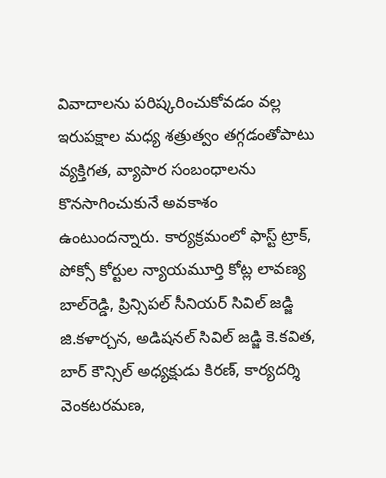వివాదాలను పరిష్కరించుకోవడం వల్ల ఇరుపక్షాల మధ్య శత్రుత్వం తగ్గడంతోపాటు వ్యక్తిగత, వ్యాపార సంబంధాలను కొనసాగించుకునే అవకాశం ఉంటుందన్నారు. కార్యక్రమంలో ఫాస్ట్‌ ట్రాక్‌, పోక్సో కోర్టుల న్యాయమూర్తి కోట్ల లావణ్య బాల్‌రెడ్డి, ప్రిన్సిపల్‌ సీనియర్‌ సివిల్‌ జడ్జి జి.కళార్చన, అడిషనల్‌ సివిల్‌ జడ్జి కె.కవిత, బార్‌ కౌన్సిల్‌ అధ్యక్షుడు కిరణ్‌, కార్యదర్శి వెంకటరమణ,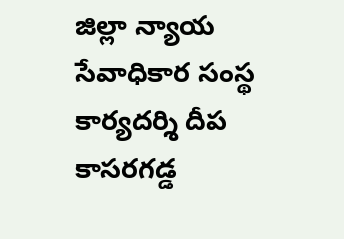జిల్లా న్యాయ సేవాధికార సంస్థ కార్యదర్శి దీప కాసరగడ్డ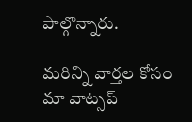పాల్గొన్నారు.

మ‌రిన్ని వార్త‌ల కోసం మా వాట్స‌ప్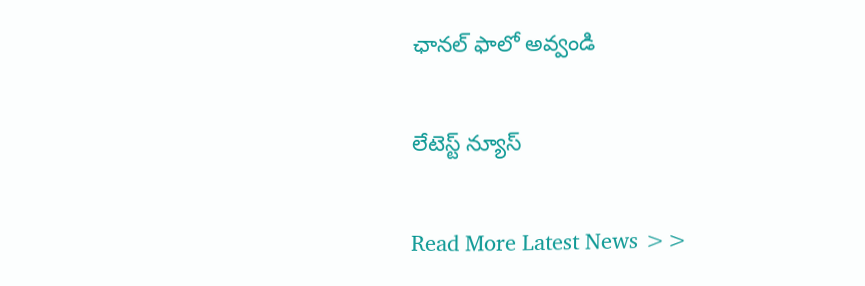ఛాన‌ల్ ఫాలో అవ్వండి

లేటెస్ట్ న్యూస్‌

Read More Latest News >>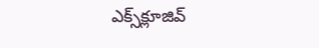ఎక్స్‌క్లూజివ్‌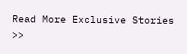Read More Exclusive Stories >>